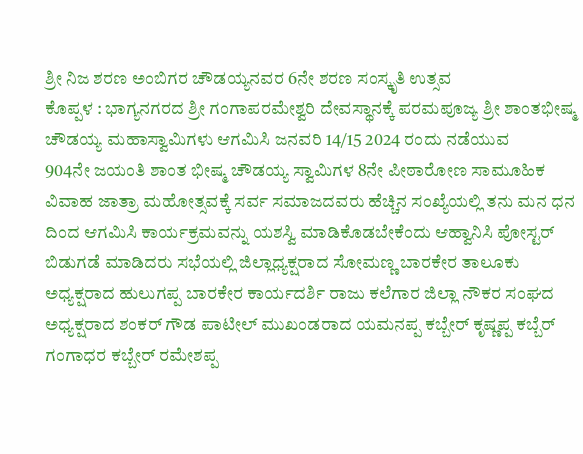ಶ್ರೀ ನಿಜ ಶರಣ ಅಂಬಿಗರ ಚೌಡಯ್ಯನವರ 6ನೇ ಶರಣ ಸಂಸ್ಕೃತಿ ಉತ್ಸವ
ಕೊಪ್ಪಳ : ಭಾಗ್ಯನಗರದ ಶ್ರೀ ಗಂಗಾಪರಮೇಶ್ವರಿ ದೇವಸ್ಥಾನಕ್ಕೆ ಪರಮಪೂಜ್ಯ ಶ್ರೀ ಶಾಂತಭೀಷ್ಮ ಚೌಡಯ್ಯ ಮಹಾಸ್ವಾಮಿಗಳು ಆಗಮಿಸಿ ಜನವರಿ 14/15 2024 ರಂದು ನಡೆಯುವ
904ನೇ ಜಯಂತಿ ಶಾಂತ ಭೀಷ್ಮ ಚೌಡಯ್ಯ ಸ್ವಾಮಿಗಳ 8ನೇ ಪೀಠಾರೋಣ ಸಾಮೂಹಿಕ ವಿವಾಹ ಜಾತ್ರಾ ಮಹೋತ್ಸವಕ್ಕೆ ಸರ್ವ ಸಮಾಜದವರು ಹೆಚ್ಚಿನ ಸಂಖ್ಯೆಯಲ್ಲಿ ತನು ಮನ ಧನ ದಿಂದ ಆಗಮಿಸಿ ಕಾರ್ಯಕ್ರಮವನ್ನು ಯಶಸ್ವಿ ಮಾಡಿಕೊಡಬೇಕೆಂದು ಆಹ್ವಾನಿಸಿ ಪೋಸ್ಟರ್ ಬಿಡುಗಡೆ ಮಾಡಿದರು ಸಭೆಯಲ್ಲಿ ಜಿಲ್ಲಾಧ್ಯಕ್ಷರಾದ ಸೋಮಣ್ಣ ಬಾರಕೇರ ತಾಲೂಕು ಅಧ್ಯಕ್ಷರಾದ ಹುಲುಗಪ್ಪ ಬಾರಕೇರ ಕಾರ್ಯದರ್ಶಿ ರಾಜು ಕಲೆಗಾರ ಜಿಲ್ಲಾ ನೌಕರ ಸಂಘದ ಅಧ್ಯಕ್ಷರಾದ ಶಂಕರ್ ಗೌಡ ಪಾಟೀಲ್ ಮುಖಂಡರಾದ ಯಮನಪ್ಪ ಕಬ್ಬೇರ್ ಕೃಷ್ಣಪ್ಪ ಕಬ್ಬೆರ್ ಗಂಗಾಧರ ಕಬ್ಬೇರ್ ರಮೇಶಪ್ಪ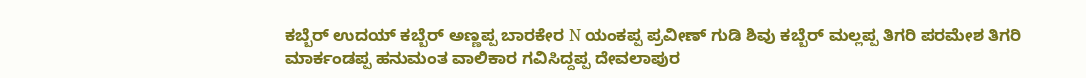ಕಬ್ಬೆರ್ ಉದಯ್ ಕಬ್ಬೆರ್ ಅಣ್ಣಪ್ಪ ಬಾರಕೇರ N ಯಂಕಪ್ಪ ಪ್ರವೀಣ್ ಗುಡಿ ಶಿವು ಕಬ್ಬೆರ್ ಮಲ್ಲಪ್ಪ ತಿಗರಿ ಪರಮೇಶ ತಿಗರಿ ಮಾರ್ಕಂಡಪ್ಪ ಹನುಮಂತ ವಾಲಿಕಾರ ಗವಿಸಿದ್ದಪ್ಪ ದೇವಲಾಪುರ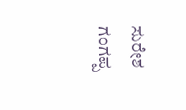ಸುರೇಶ ಗಂಗಪ್ಪ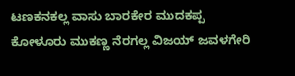ಟಣಕನಕಲ್ಲ ವಾಸು ಬಾರಕೇರ ಮುದಕಪ್ಪ ಕೋಳೂರು ಮುಕಣ್ಣ ನೆರಗಲ್ಲ ವಿಜಯ್ ಜವಳಗೇರಿ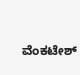ವೆಂಕಟೇಶ್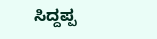ಸಿದ್ದಪ್ಪ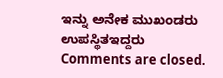ಇನ್ನು ಅನೇಕ ಮುಖಂಡರು ಉಪಸ್ಥಿತಇದ್ದರು
Comments are closed.